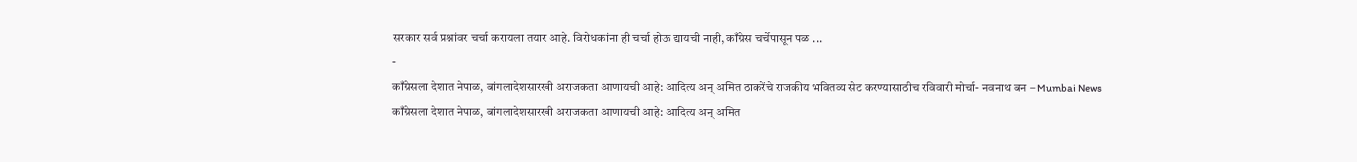सरकार सर्व प्रश्नांवर चर्चा करायला तयार आहे. विरोधकांना ही चर्चा होऊ द्यायची नाही, काँग्रेस चर्चेपासून पळ ...
-
काँग्रेसला देशात नेपाळ, बांगलादेशसारखी अराजकता आणायची आहे: आदित्य अन् अमित ठाकरेंचे राजकीय भवितव्य सेट करण्यासाठीच रविवारी मोर्चा- नवनाथ बन – Mumbai News
काँग्रेसला देशात नेपाळ, बांगलादेशसारखी अराजकता आणायची आहे: आदित्य अन् अमित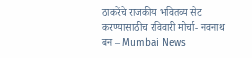ठाकरेंचे राजकीय भवितव्य सेट करण्यासाठीच रविवारी मोर्चा- नवनाथ बन – Mumbai News